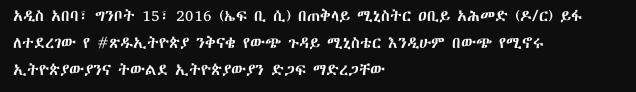አዲስ አበባ፣ ግንቦት 15፣ 2016 (ኤፍ ቢ ሲ) በጠቅላይ ሚኒስትር ዐቢይ አሕመድ (ዶ/ር) ይፋ ለተደረገው የ #ጽዱኢትዮጵያ ንቅናቄ የውጭ ጉዳይ ሚኒስቴር እንዲሁም በውጭ የሚኖሩ ኢትዮጵያውያንና ትውልደ ኢትዮጵያውያን ድጋፍ ማድረጋቸው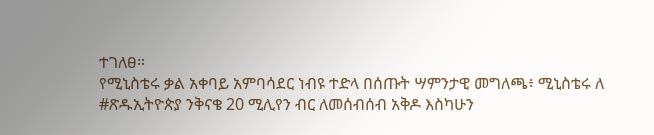ተገለፀ።
የሚኒስቴሩ ቃል አቀባይ አምባሳደር ነብዩ ተድላ በሰጡት ሣምንታዊ መግለጫ፥ ሚኒስቴሩ ለ #ጽዱኢትዮጵያ ንቅናቄ 20 ሚሊየን ብር ለመሰብሰብ አቅዶ እስካሁን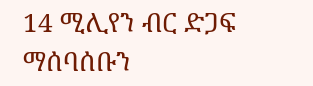14 ሚሊየን ብር ድጋፍ ማሰባሰቡን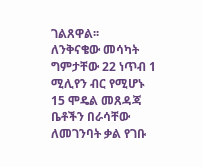ገልጸዋል፡፡
ለንቅናቄው መሳካት ግምታቸው 22 ነጥብ 1 ሚሊየን ብር የሚሆኑ 15 ሞዴል መጸዳጃ ቤቶችን በራሳቸው ለመገንባት ቃል የገቡ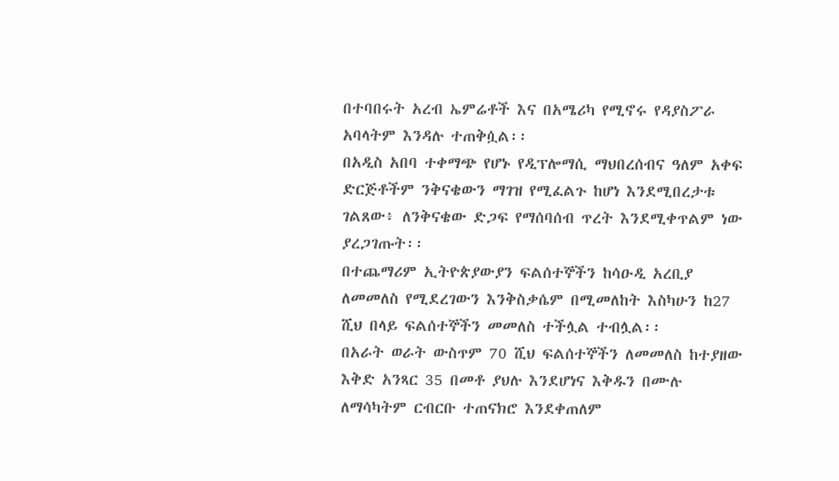በተባበሩት አረብ ኤምሬቶች እና በአሜሪካ የሚኖሩ የዳያስፖራ አባላትም እንዳሉ ተጠቅሷል፡፡
በአዲስ አበባ ተቀማጭ የሆኑ የዲፕሎማሲ ማህበረሰብና ዓለም አቀፍ ድርጅቶችም ንቅናቄውን ማገዝ የሚፈልጉ ከሆነ እንደሚበረታቱ ገልጸው፥ ለንቅናቄው ድጋፍ የማሰባሰብ ጥረት እንደሚቀጥልም ነው ያረጋገጡት፡፡
በተጨማሪም ኢትዮጵያውያን ፍልሰተኞችን ከሳዑዲ አረቢያ ለመመለስ የሚደረገውን እንቅስቃሴም በሚመለከት እስካሁን ከ27 ሺህ በላይ ፍልሰተኞችን መመለስ ተችሏል ተብሏል፡፡
በአራት ወራት ውስጥም 70 ሺህ ፍልሰተኞችን ለመመለስ ከተያዘው እቅድ አንጻር 35 በመቶ ያህሉ እንደሆነና እቅዱን በሙሉ ለማሳካትም ርብርቡ ተጠናክሮ እንደቀጠለም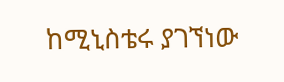ከሚኒስቴሩ ያገኘነው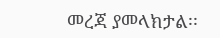መረጃ ያመላክታል፡፡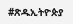#ጽዱኢትዮጵያ